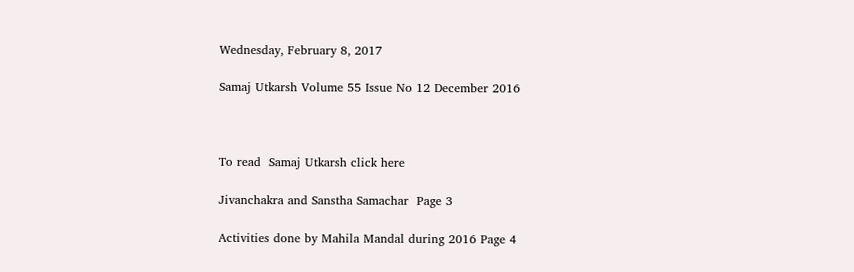Wednesday, February 8, 2017

Samaj Utkarsh Volume 55 Issue No 12 December 2016



To read  Samaj Utkarsh click here

Jivanchakra and Sanstha Samachar  Page 3

Activities done by Mahila Mandal during 2016 Page 4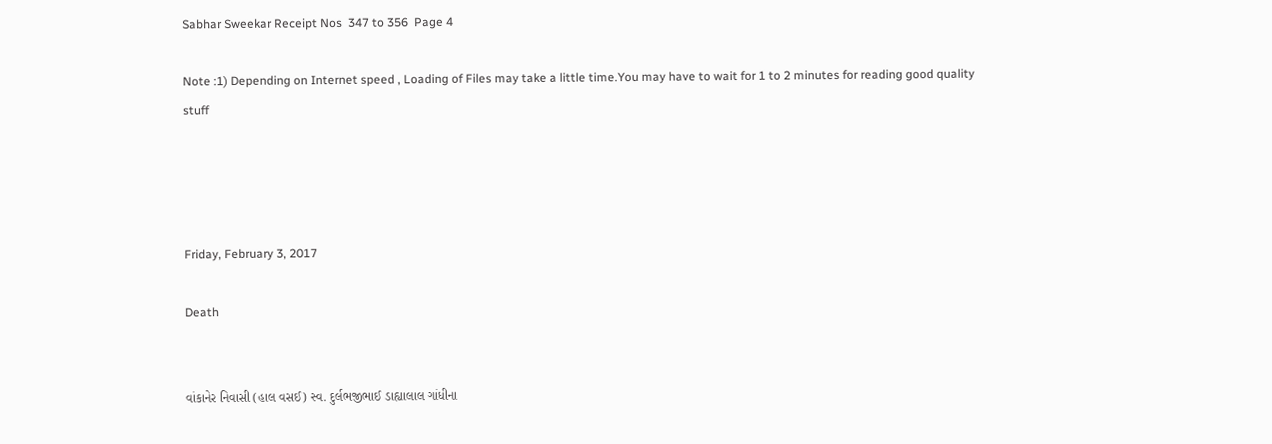Sabhar Sweekar Receipt Nos  347 to 356  Page 4

Note :1) Depending on Internet speed , Loading of Files may take a little time.You may have to wait for 1 to 2 minutes for reading good quality stuff




Friday, February 3, 2017

Death


વાંકાનેર નિવાસી (હાલ વસઈ) સ્વ. દુર્લભજીભાઈ ડાહ્યાલાલ ગાંધીના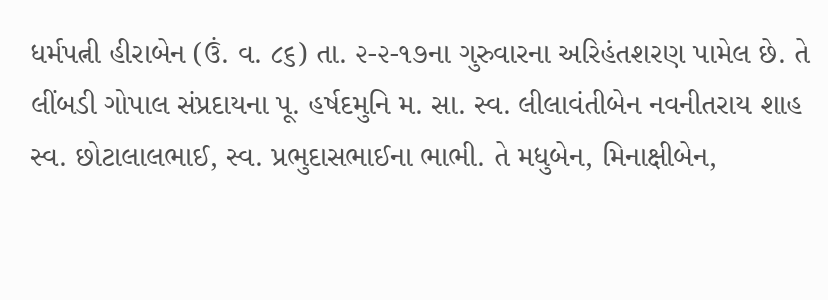ધર્મપત્ની હીરાબેન (ઉં. વ. ૮૬) તા. ૨-૨-૧૭ના ગુરુવારના અરિહંતશરણ પામેલ છે. તે લીંબડી ગોપાલ સંપ્રદાયના પૂ. હર્ષદમુનિ મ. સા. સ્વ. લીલાવંતીબેન નવનીતરાય શાહ સ્વ. છોટાલાલભાઈ, સ્વ. પ્રભુદાસભાઈના ભાભી. તે મધુબેન, મિનાક્ષીબેન,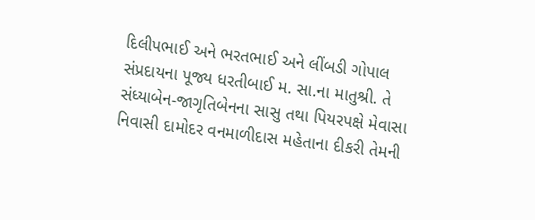દિલીપભાઈ અને ભરતભાઈ અને લીંબડી ગોપાલ સંપ્રદાયના પૂજ્ય ધરતીબાઈ મ. સા.ના માતુશ્રી. તે સંધ્યાબેન-જાગૃતિબેનના સાસુ તથા પિયરપક્ષે મેવાસા નિવાસી દામોદર વનમાળીદાસ મહેતાના દીકરી તેમની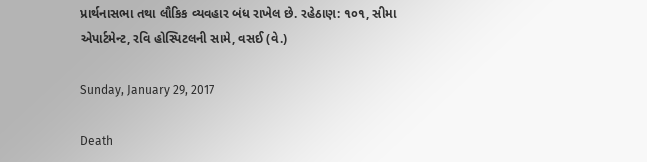પ્રાર્થનાસભા તથા લૌકિક વ્યવહાર બંધ રાખેલ છે. રહેઠાણ: ૧૦૧, સીમા એપાર્ટમેન્ટ, રવિ હોસ્પિટલની સામે, વસઈ (વે.)

Sunday, January 29, 2017

Death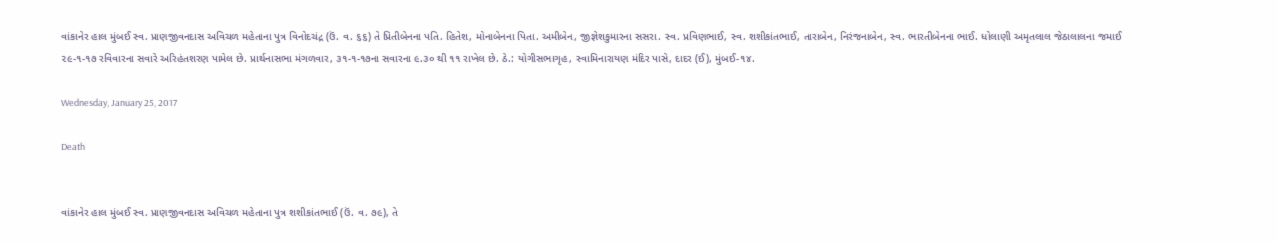વાંકાનેર હાલ મુંબઈ સ્વ. પ્રાણજીવનદાસ અવિચળ મહેતાના પુત્ર વિનોદચંદ્ર (ઉં. વ. ૬૬) તે પ્રિતીબેનના પતિ. હિતેશ, મોનાબેનના પિતા. અમીબેન, જીજ્ઞેશકુમારના સસરા. સ્વ. પ્રવિણભાઈ, સ્વ. શશીકાંતભાઈ, તારાબેન, નિરંજનાબેન, સ્વ. ભારતીબેનના ભાઈ. ધોલાણી અમૃતલાલ જેઠાલાલના જમાઈ ૨૯-૧-૧૭ રવિવારના સવારે અરિહંતશરણ પામેલ છે. પ્રાર્થનાસભા મંગળવાર, ૩૧-૧-૧૭ના સવારના ૯.૩૦ થી ૧૧ રાખેલ છે. ઠે.: યોગીસભાગૃહ, સ્વામિનારાયણ મંદિર પાસે, દાદર (ઈ), મુંબઈ-૧૪.

Wednesday, January 25, 2017

Death


વાંકાનેર હાલ મુંબઈ સ્વ. પ્રાણજીવનદાસ અવિચળ મહેતાના પુત્ર શશીકાંતભાઈ (ઉં. વ. ૭૯), તે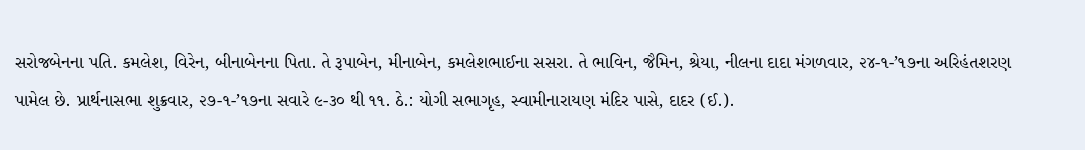સરોજબેનના પતિ. કમલેશ, વિરેન, બીનાબેનના પિતા. તે રૂપાબેન, મીનાબેન, કમલેશભાઈના સસરા. તે ભાવિન, જૈમિન, શ્રેયા, નીલના દાદા મંગળવાર, ૨૪-૧-’૧૭ના અરિહંતશરણ પામેલ છે. પ્રાર્થનાસભા શુક્રવાર, ૨૭-૧-’૧૭ના સવારે ૯-૩૦ થી ૧૧. ઠે.: યોગી સભાગૃહ, સ્વામીનારાયણ મંદિર પાસે, દાદર (ઈ.).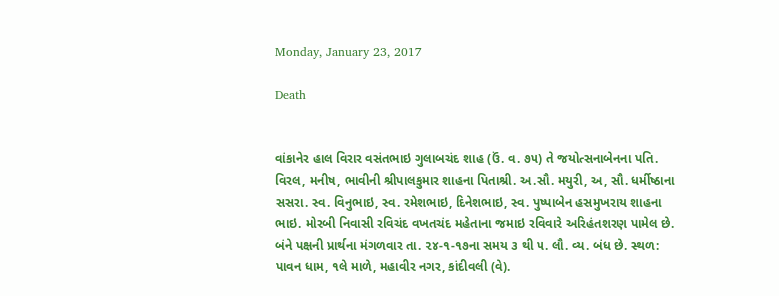Monday, January 23, 2017

Death


વાંકાનેર હાલ વિરાર વસંતભાઇ ગુલાબચંદ શાહ (ઉં. વ. ૭૫) તે જયોત્સનાબેનના પતિ. વિરલ, મનીષ, ભાવીની શ્રીપાલકુમાર શાહના પિતાશ્રી. અ.સૌ. મયુરી, અ, સૌ. ધર્મીષ્ઠાના સસરા. સ્વ. વિનુભાઇ, સ્વ. રમેશભાઇ, દિનેશભાઇ, સ્વ. પુષ્પાબેન હસમુખરાય શાહના ભાઇ. મોરબી નિવાસી રવિચંદ વખતચંદ મહેતાના જમાઇ રવિવારે અરિહંતશરણ પામેલ છે. બંને પક્ષની પ્રાર્થના મંગળવાર તા. ૨૪-૧-૧૭ના સમય ૩ થી ૫. લૌ. વ્ય. બંધ છે. સ્થળ: પાવન ધામ, ૧લે માળે, મહાવીર નગર, કાંદીવલી (વે).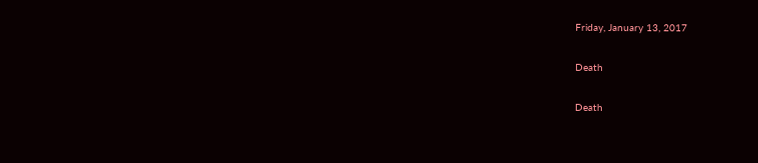Friday, January 13, 2017

Death

Death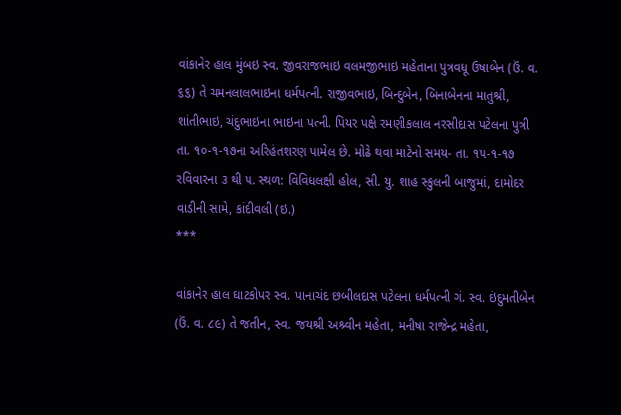વાંકાનેર હાલ મુંબઇ સ્વ. જીવરાજભાઇ વલમજીભાઇ મહેતાના પુત્રવધૂ ઉષાબેન (ઉં. વ. ૬૬) તે ચમનલાલભાઇના ધર્મપત્ની. રાજીવભાઇ, બિન્દુબેન, બિનાબેનના માતુશ્રી, શાંતીભાઇ, ચંદુભાઇના ભાઇના પત્ની. પિયર પક્ષે રમણીકલાલ નરસીદાસ પટેલના પુત્રી તા. ૧૦-૧-૧૭ના અરિહંતશરણ પામેલ છે. મોઢે થવા માટેનો સમય- તા. ૧૫-૧-૧૭ રવિવારના ૩ થી ૫. સ્થળ: વિવિધલક્ષી હોલ, સી. યુ. શાહ સ્કુલની બાજુમાં, દામોદર વાડીની સામે, કાંદીવલી (ઇ.)
***

વાંકાનેર હાલ ઘાટકોપર સ્વ. પાનાચંદ છબીલદાસ પટેલના ધર્મપત્ની ગં. સ્વ. ઇંદુમતીબેન (ઉં. વ. ૮૯) તે જતીન, સ્વ. જયશ્રી અશ્ર્વીન મહેતા, મનીષા રાજેન્દ્ર મહેતા,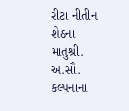રીટા નીતીન શેઠના માતુશ્રી. અ.સૌ. કલ્પનાના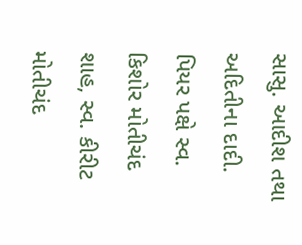સાસુ. આદીશ તથા અદિતીના દાદી. પિયર પક્ષે સ્વ. કિશોર મોતીચંદ શાહ, સ્વ. કીરીટ મોતીચંદ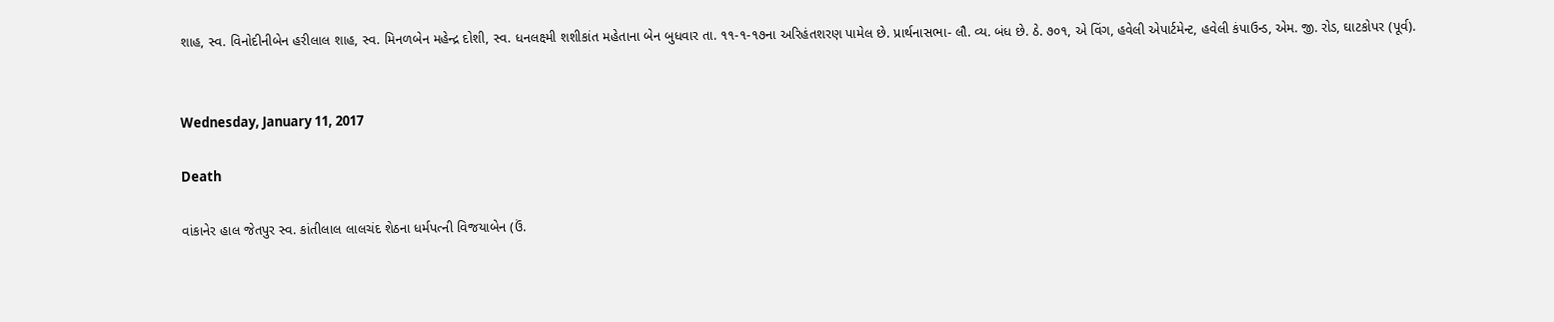શાહ, સ્વ. વિનોદીનીબેન હરીલાલ શાહ, સ્વ. મિનળબેન મહેન્દ્ર દોશી, સ્વ. ધનલક્ષ્મી શશીકાંત મહેતાના બેન બુધવાર તા. ૧૧-૧-૧૭ના અરિહંતશરણ પામેલ છે. પ્રાર્થનાસભા- લૌ. વ્ય. બંધ છે. ઠે. ૭૦૧, એ વિંગ, હવેલી એપાર્ટમેન્ટ, હવેલી કંપાઉન્ડ, એમ. જી. રોડ, ઘાટકોપર (પૂર્વ).


Wednesday, January 11, 2017

Death

વાંકાનેર હાલ જેતપુર સ્વ. કાંતીલાલ લાલચંદ શેઠના ધર્મપત્ની વિજયાબેન (ઉં.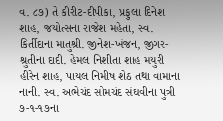વ. ૮૭) તે કીરીટ-દીપીકા, પ્રફુલા દિનેશ શાહ, જયોત્સના રાજેશ મહેતા, સ્વ. કિર્તીદાના માતુશ્રી. જીનેશ-ખંજન, જીગર-શ્રુતીના દાદી. હેમલ નિશીતા શાહ મયુરી હીરેન શાહ, પાયલ નિમીષ શેઠ તથા વામાના નાની. સ્વ. અભેચંદ સોમચંદ સંઘવીના પુત્રી ૭-૧-૧૭ના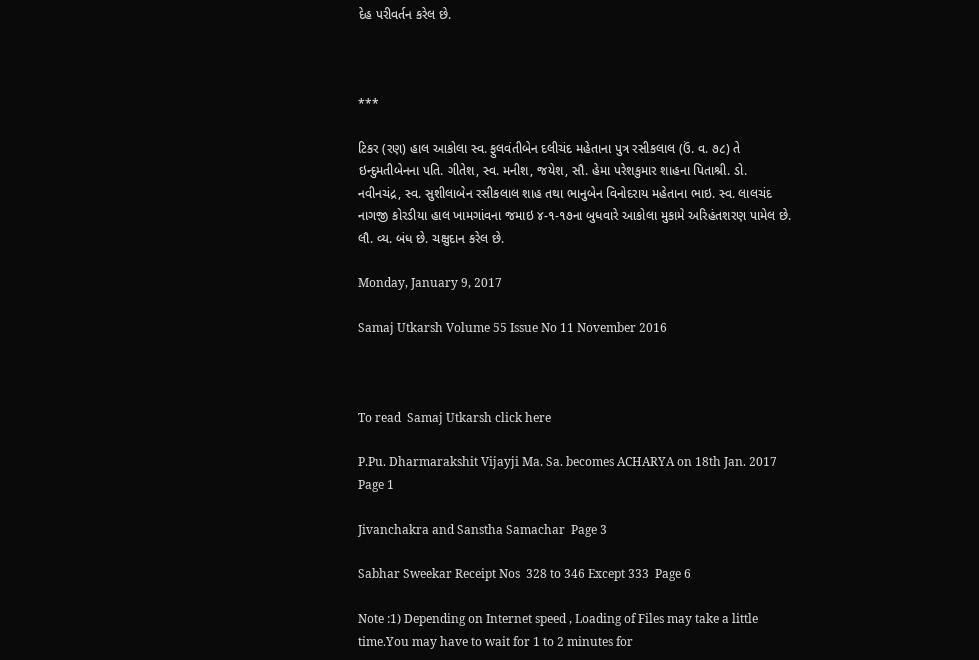દેહ પરીવર્તન કરેલ છે.



***

ટિકર (રણ) હાલ આકોલા સ્વ. ફુલવંતીબેન દલીચંદ મહેતાના પુત્ર રસીકલાલ (ઉં. વ. ૭૮) તે ઇન્દુમતીબેનના પતિ. ગીતેશ, સ્વ. મનીશ, જયેશ, સૌ. હેમા પરેશકુમાર શાહના પિતાશ્રી. ડો. નવીનચંદ્ર, સ્વ. સુશીલાબેન રસીકલાલ શાહ તથા ભાનુબેન વિનોદરાય મહેતાના ભાઇ. સ્વ. લાલચંદ નાગજી કોરડીયા હાલ ખામગાંવના જમાઇ ૪-૧-૧૭ના બુધવારે આકોલા મુકામે અરિહંતશરણ પામેલ છે. લૌ. વ્ય. બંધ છે. ચક્ષુદાન કરેલ છે.

Monday, January 9, 2017

Samaj Utkarsh Volume 55 Issue No 11 November 2016



To read  Samaj Utkarsh click here

P.Pu. Dharmarakshit Vijayji Ma. Sa. becomes ACHARYA on 18th Jan. 2017 Page 1

Jivanchakra and Sanstha Samachar  Page 3

Sabhar Sweekar Receipt Nos  328 to 346 Except 333  Page 6

Note :1) Depending on Internet speed , Loading of Files may take a little time.You may have to wait for 1 to 2 minutes for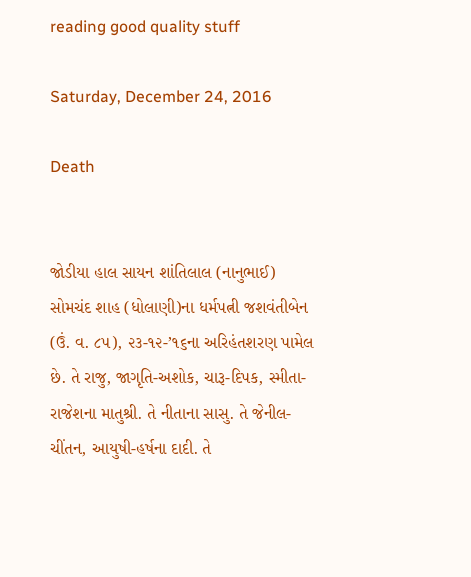reading good quality stuff

Saturday, December 24, 2016

Death


જોડીયા હાલ સાયન શાંતિલાલ (નાનુભાઈ) સોમચંદ શાહ (ધોલાણી)ના ધર્મપત્ની જશવંતીબેન (ઉં. વ. ૮૫), ૨૩-૧૨-’૧૬ના અરિહંતશરણ પામેલ છે. તે રાજુ, જાગૃતિ-અશોક, ચારૂ-દિપક, સ્મીતા-રાજેશના માતુશ્રી. તે નીતાના સાસુ. તે જેનીલ-ચીંતન, આયુષી-હર્ષના દાદી. તે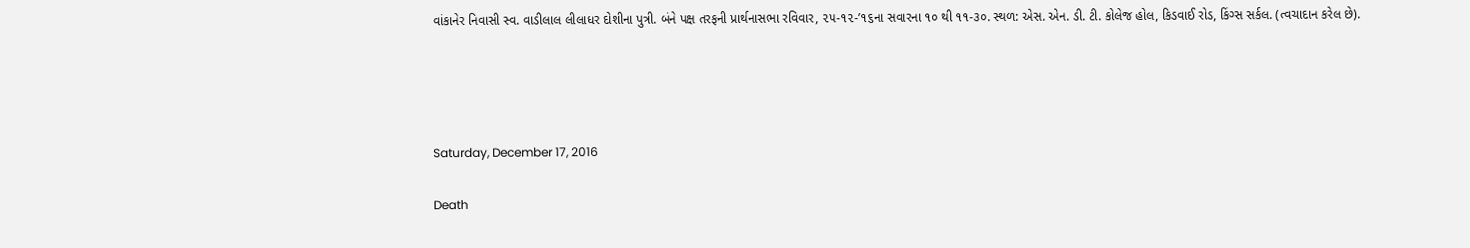વાંકાનેર નિવાસી સ્વ. વાડીલાલ લીલાધર દોશીના પુત્રી. બંને પક્ષ તરફની પ્રાર્થનાસભા રવિવાર, ૨૫-૧૨-’૧૬ના સવારના ૧૦ થી ૧૧-૩૦. સ્થળ: એસ. એન. ડી. ટી. કોલેજ હોલ, કિડવાઈ રોડ, કિંગ્સ સર્કલ. (ત્વચાદાન કરેલ છે).




Saturday, December 17, 2016

Death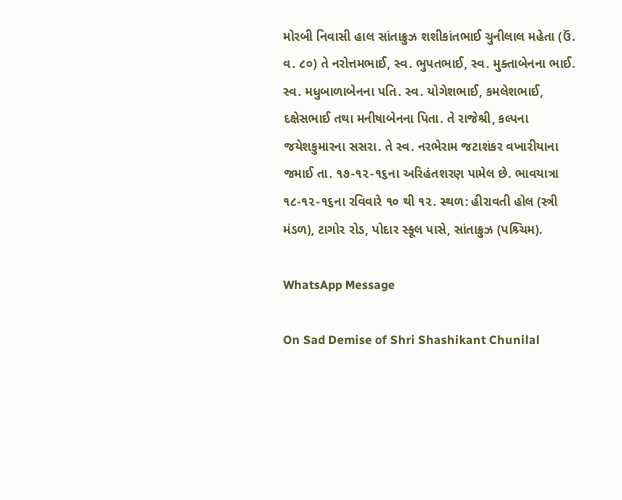મોરબી નિવાસી હાલ સાંતાક્રુઝ શશીકાંતભાઈ ચુનીલાલ મહેતા (ઉં. વ. ૮૦) તે નરોત્તમભાઈ, સ્વ. ભુપતભાઈ, સ્વ. મુક્તાબેનના ભાઈ. સ્વ. મધુબાળાબેનના પતિ. સ્વ. યોગેશભાઈ, કમલેશભાઈ, દક્ષેસભાઈ તથા મનીષાબેનના પિતા. તે રાજેશ્રી, કલ્પના જયેશકુમારના સસરા. તે સ્વ. નરભેરામ જટાશંકર વખારીયાના જમાઈ તા. ૧૭-૧૨-૧૬ના અરિહંતશરણ પામેલ છે. ભાવયાત્રા ૧૮-૧૨-૧૬ના રવિવારે ૧૦ થી ૧૨. સ્થળ: હીરાવતી હોલ (સ્ત્રી મંડળ), ટાગોર રોડ, પોદાર સ્કૂલ પાસે, સાંતાક્રુઝ (પશ્ર્ચિમ).

WhatsApp Message

On Sad Demise of Shri Shashikant Chunilal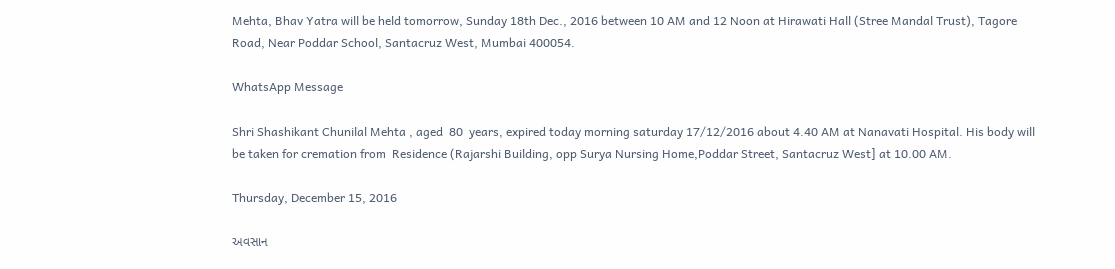Mehta, Bhav Yatra will be held tomorrow, Sunday 18th Dec., 2016 between 10 AM and 12 Noon at Hirawati Hall (Stree Mandal Trust), Tagore Road, Near Poddar School, Santacruz West, Mumbai 400054.

WhatsApp Message

Shri Shashikant Chunilal Mehta , aged  80  years, expired today morning saturday 17/12/2016 about 4.40 AM at Nanavati Hospital. His body will be taken for cremation from  Residence (Rajarshi Building, opp Surya Nursing Home,Poddar Street, Santacruz West] at 10.00 AM.

Thursday, December 15, 2016

અવસાન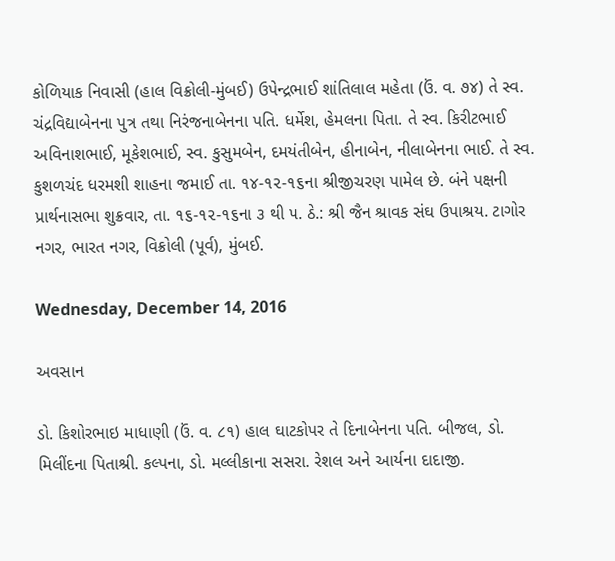કોળિયાક નિવાસી (હાલ વિક્રોલી-મુંબઈ) ઉપેન્દ્રભાઈ શાંતિલાલ મહેતા (ઉં. વ. ૭૪) તે સ્વ. ચંદ્રવિદ્યાબેનના પુત્ર તથા નિરંજનાબેનના પતિ. ધર્મેશ, હેમલના પિતા. તે સ્વ. કિરીટભાઈ અવિનાશભાઈ, મૂકેશભાઈ, સ્વ. કુસુમબેન, દમયંતીબેન, હીનાબેન, નીલાબેનના ભાઈ. તે સ્વ. કુશળચંદ ધરમશી શાહના જમાઈ તા. ૧૪-૧૨-૧૬ના શ્રીજીચરણ પામેલ છે. બંને પક્ષની પ્રાર્થનાસભા શુક્રવાર, તા. ૧૬-૧૨-૧૬ના ૩ થી ૫. ઠે.: શ્રી જૈન શ્રાવક સંઘ ઉપાશ્રય. ટાગોર નગર, ભારત નગર, વિક્રોલી (પૂર્વ), મુંબઈ.

Wednesday, December 14, 2016

અવસાન

ડો. કિશોરભાઇ માધાણી (ઉં. વ. ૮૧) હાલ ઘાટકોપર તે દિનાબેનના પતિ. બીજલ, ડો. મિલીંદના પિતાશ્રી. કલ્પના, ડો. મલ્લીકાના સસરા. રેશલ અને આર્યના દાદાજી.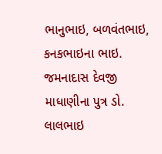ભાનુભાઇ, બળવંતભાઇ, કનકભાઇના ભાઇ. જમનાદાસ દેવજી માધાણીના પુત્ર ડો. લાલભાઇ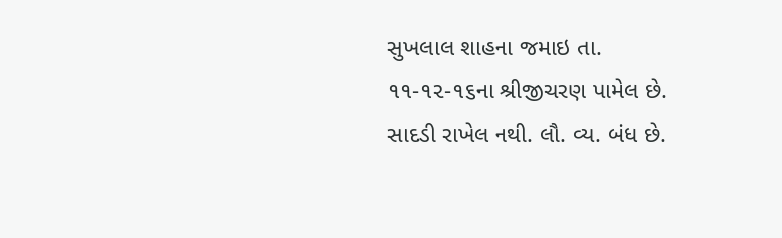સુખલાલ શાહના જમાઇ તા. ૧૧-૧૨-૧૬ના શ્રીજીચરણ પામેલ છે. સાદડી રાખેલ નથી. લૌ. વ્ય. બંધ છે.